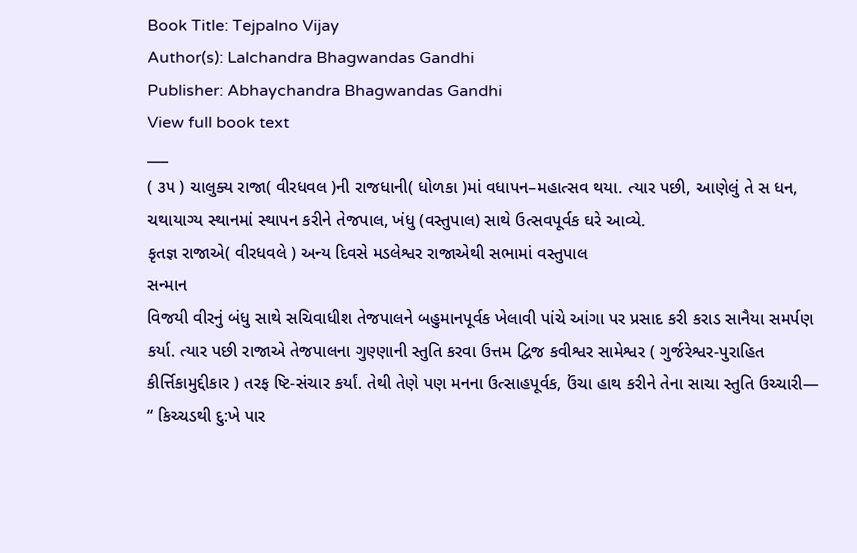Book Title: Tejpalno Vijay
Author(s): Lalchandra Bhagwandas Gandhi
Publisher: Abhaychandra Bhagwandas Gandhi
View full book text
___
( ૩૫ ) ચાલુક્ય રાજા( વીરધવલ )ની રાજધાની( ધોળકા )માં વધાપન–મહાત્સવ થયા. ત્યાર પછી, આણેલું તે સ ધન, ચથાયાગ્ય સ્થાનમાં સ્થાપન કરીને તેજપાલ, ખંધુ (વસ્તુપાલ) સાથે ઉત્સવપૂર્વક ઘરે આવ્યે.
કૃતજ્ઞ રાજાએ( વીરધવલે ) અન્ય દિવસે મડલેશ્વર રાજાએથી સભામાં વસ્તુપાલ
સન્માન
વિજયી વીરનું બંધુ સાથે સચિવાધીશ તેજપાલને બહુમાનપૂર્વક ખેલાવી પાંચે આંગા પર પ્રસાદ કરી કરાડ સાનૈયા સમર્પણ કર્યા. ત્યાર પછી રાજાએ તેજપાલના ગુણ્ણાની સ્તુતિ કરવા ઉત્તમ દ્વિજ કવીશ્વર સામેશ્વર ( ગુર્જરેશ્વર-પુરાહિત કીર્ત્તિકામુદ્દીકાર ) તરફ ષ્ટિ-સંચાર કર્યાં. તેથી તેણે પણ મનના ઉત્સાહપૂર્વક, ઉંચા હાથ કરીને તેના સાચા સ્તુતિ ઉચ્ચારી—
“ કિચ્ચડથી દુ:ખે પાર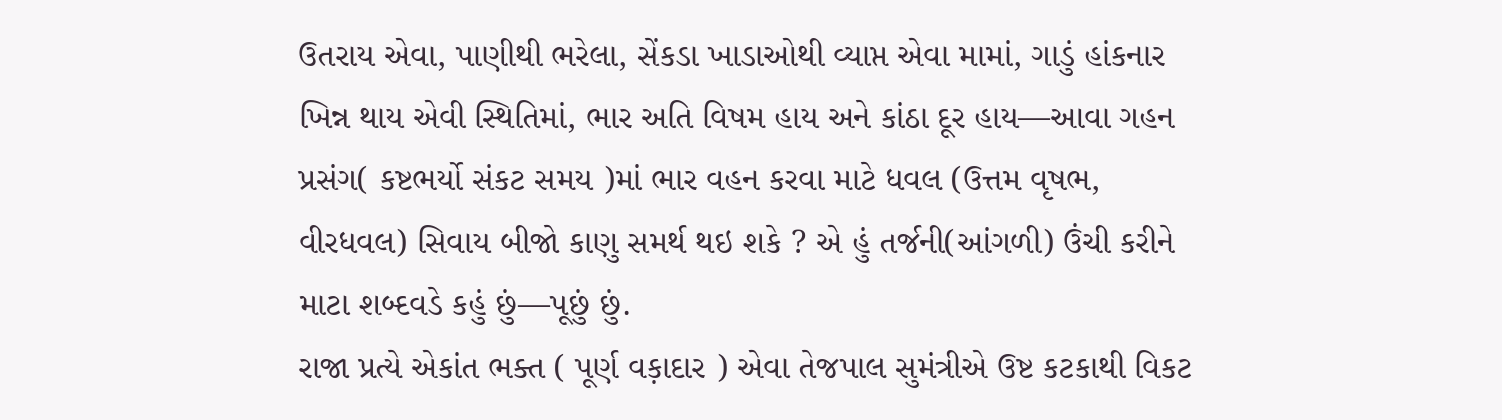ઉતરાય એવા, પાણીથી ભરેલા, સેંકડા ખાડાઓથી વ્યાપ્ત એવા મામાં, ગાડું હાંકનાર ખિન્ન થાય એવી સ્થિતિમાં, ભાર અતિ વિષમ હાય અને કાંઠા દૂર હાય—આવા ગહન પ્રસંગ( કષ્ટભર્યો સંકટ સમય )માં ભાર વહન કરવા માટે ધવલ (ઉત્તમ વૃષભ, વીરધવલ) સિવાય બીજો કાણુ સમર્થ થઇ શકે ? એ હું તર્જની(આંગળી) ઉંચી કરીને માટા શબ્દવડે કહું છું—પૂછું છું.
રાજા પ્રત્યે એકાંત ભક્ત ( પૂર્ણ વક઼ાદાર ) એવા તેજપાલ સુમંત્રીએ ઉષ્ટ કટકાથી વિકટ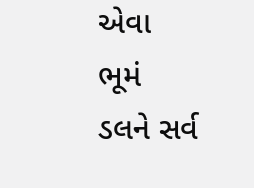એવા ભૂમં ડલને સર્વ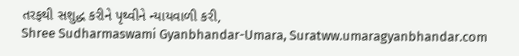તરફથી સશુદ્ધ કરીને પૃથ્વીને ન્યાયવાળી કરી,
Shree Sudharmaswami Gyanbhandar-Umara, Suratww.umaragyanbhandar.com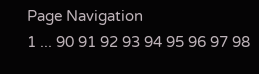Page Navigation
1 ... 90 91 92 93 94 95 96 97 98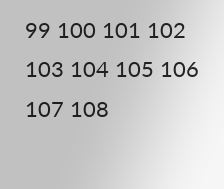99 100 101 102 103 104 105 106 107 108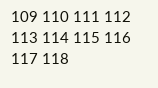109 110 111 112 113 114 115 116 117 118